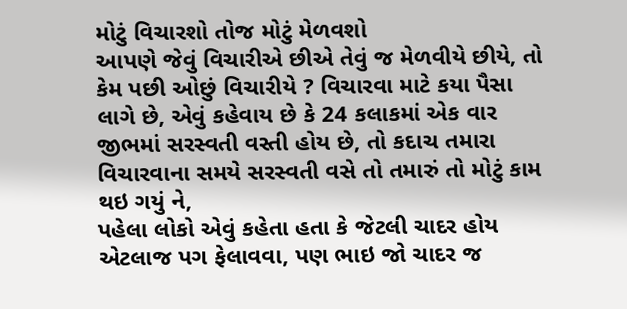મોટું વિચારશો તોજ મોટું મેળવશો
આપણે જેવું વિચારીએ છીએ તેવું જ મેળવીયે છીયે, તો કેમ પછી ઓછું વિચારીયે ? વિચારવા માટે કયા પૈસા લાગે છે, એવું કહેવાય છે કે 24 કલાકમાં એક વાર જીભમાં સરસ્વતી વસ્તી હોય છે, તો કદાચ તમારા વિચારવાના સમયે સરસ્વતી વસે તો તમારું તો મોટું કામ થઇ ગયું ને,
પહેલા લોકો એવું કહેતા હતા કે જેટલી ચાદર હોય એટલાજ પગ ફેલાવવા, પણ ભાઇ જો ચાદર જ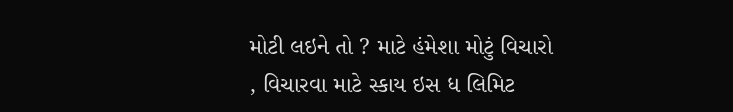મોટી લઇને તો ? માટે હંમેશા મોટું વિચારો , વિચારવા માટે સ્કાય ઇસ ધ લિમિટ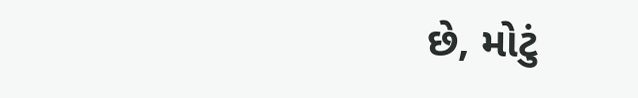છે, મોટું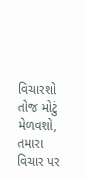વિચારશો તોજ મોટું મેળવશો, તમારા વિચાર પર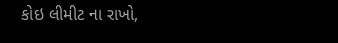કોઇ લીમીટ ના રાખો,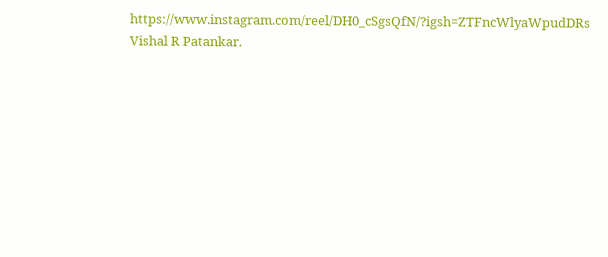https://www.instagram.com/reel/DH0_cSgsQfN/?igsh=ZTFncWlyaWpudDRs
Vishal R Patankar.